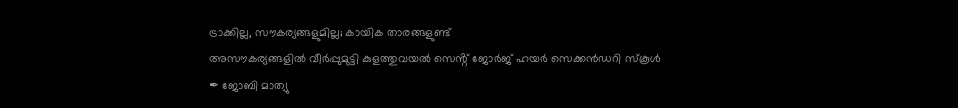ട്രാക്കില്ല, സൗകര്യങ്ങളുമില്ല; കായിക താരങ്ങളുണ്ട്
അസൗകര്യങ്ങളിൽ വീർപ്പുമുട്ടി കുളത്തുവയൽ സെൻ്റ് ജോർജ് ഹയർ സെക്കൻഡറി സ്കൂൾ
✒ ജോബി മാത്യു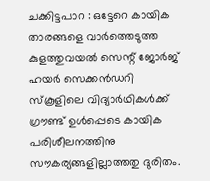ചക്കിട്ടപാറ : ഒട്ടേറെ കായിക താരങ്ങളെ വാർത്തെടുത്ത കുളത്തുവയൽ സെന്റ് ജോർജ് ഹയർ സെക്കൻഡറി സ്കൂളിലെ വിദ്യാർഥികൾക്ക് ഗ്രൗണ്ട് ഉൾപ്പെടെ കായിക പരിശീലനത്തിനു സൗകര്യങ്ങളില്ലാത്തതു ദുരിതം.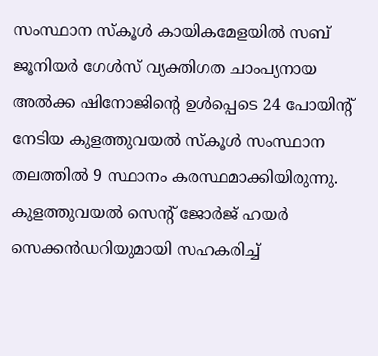സംസ്ഥാന സ്കൂൾ കായികമേളയിൽ സബ് ജൂനിയർ ഗേൾസ് വ്യക്തിഗത ചാംപ്യനായ അൽക്ക ഷിനോജിൻ്റെ ഉൾപ്പെടെ 24 പോയിന്റ് നേടിയ കുളത്തുവയൽ സ്കൂൾ സംസ്ഥാന തലത്തിൽ 9 സ്ഥാനം കരസ്ഥമാക്കിയിരുന്നു.
കുളത്തുവയൽ സെന്റ് ജോർജ് ഹയർ സെക്കൻഡറിയുമായി സഹകരിച്ച്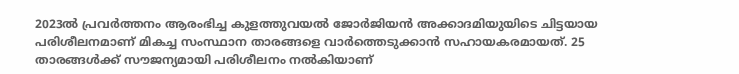2023ൽ പ്രവർത്തനം ആരംഭിച്ച കുളത്തുവയൽ ജോർജിയൻ അക്കാദമിയുയിടെ ചിട്ടയായ പരിശീലനമാണ് മികച്ച സംസ്ഥാന താരങ്ങളെ വാർത്തെടുക്കാൻ സഹായകരമായത്. 25 താരങ്ങൾക്ക് സൗജന്യമായി പരിശീലനം നൽകിയാണ്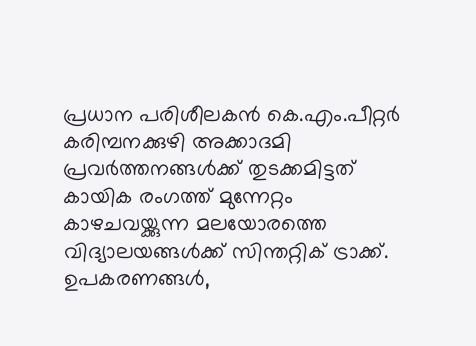പ്രധാന പരിശീലകൻ കെ.എം.പീറ്റർ കരിമ്പനക്കുഴി അക്കാദമി പ്രവർത്തനങ്ങൾക്ക് തുടക്കമിട്ടത്
കായിക രംഗത്ത് മുന്നേറ്റം കാഴചവയ്ക്കുന്ന മലയോരത്തെ വിദ്യാലയങ്ങൾക്ക് സിന്തറ്റിക് ട്രാക്ക്. ഉപകരണങ്ങൾ,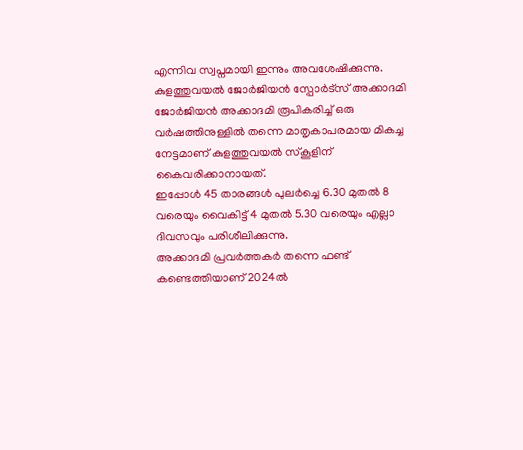എന്നിവ സ്വപ്നമായി ഇന്നും അവശേഷിക്കുന്നു.
കുളത്തുവയൽ ജോർജിയൻ സ്പോർട്സ് അക്കാദമി
ജോർജിയൻ അക്കാദമി രൂപികരിച്ച് ഒരു വർഷത്തിനുള്ളിൽ തന്നെ മാതൃകാപരമായ മികച്ച നേട്ടമാണ് കുളത്തുവയൽ സ്കൂളിന് കൈവരിക്കാനായത്.
ഇപ്പോൾ 45 താരങ്ങൾ പുലർച്ചെ 6.30 മുതൽ 8 വരെയും വൈകിട്ട് 4 മുതൽ 5.30 വരെയും എല്ലാ ദിവസവും പരിശീലിക്കുന്നു.
അക്കാദമി പ്രവർത്തകർ തന്നെ ഫണ്ട് കണ്ടെത്തിയാണ് 2024ൽ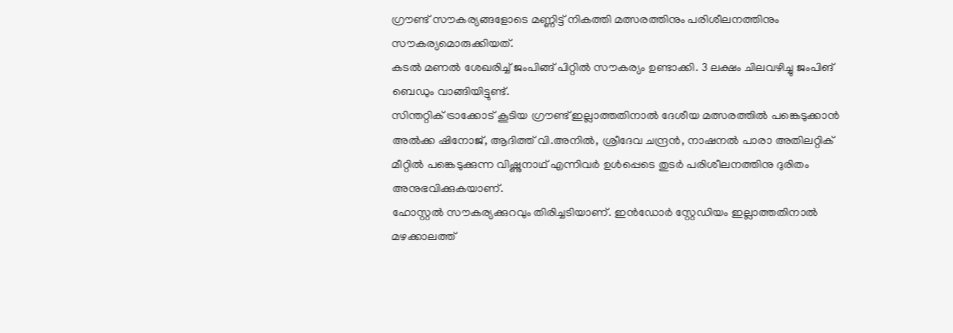ഗ്രൗണ്ട് സൗകര്യങ്ങളോടെ മണ്ണിട്ട് നികത്തി മത്സരത്തിനും പരിശീലനത്തിനും സൗകര്യമൊരുക്കിയത്.
കടൽ മണൽ ശേഖരിച്ച് ജംപിങ്ങ് പിറ്റിൽ സൗകര്യം ഉണ്ടാക്കി. 3 ലക്ഷം ചിലവഴിച്ചു ജംപിങ് ബെഡും വാങ്ങിയിട്ടുണ്ട്.
സിന്തറ്റിക് ട്രാക്കോട് കൂടിയ ഗ്രൗണ്ട് ഇല്ലാത്തതിനാൽ ദേശീയ മത്സരത്തിൽ പങ്കെടുക്കാൻ അൽക്ക ഷിനോജ്, ആദിത്ത് വി.അനിൽ, ശ്രീദേവ ചന്ദ്രൻ, നാഷനൽ പാരാ അതിലറ്റിക് മീറ്റിൽ പങ്കെടുക്കുന്ന വിഷ്ണുനാഥ് എന്നിവർ ഉൾപ്പെടെ തുടർ പരിശീലനത്തിനു ദുരിതം അനുഭവിക്കുകയാണ്.
ഹോസ്റ്റൽ സൗകര്യക്കുറവും തിരിച്ചടിയാണ്. ഇൻഡോർ സ്റ്റേഡിയം ഇല്ലാത്തതിനാൽ മഴക്കാലത്ത്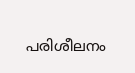പരിശീലനം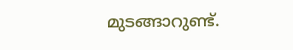മുടങ്ങാറുണ്ട്.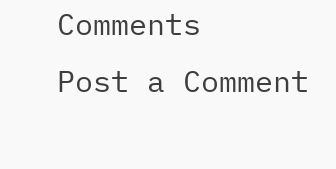Comments
Post a Comment